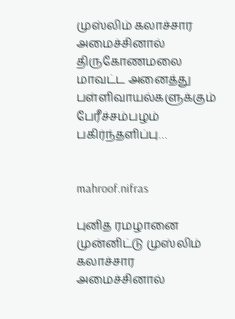முஸ்லிம் கலாச்சார அமைச்சினால் திருகோணமலை மாவட்ட அனைத்து பள்ளிவாயல்களுக்கும் பேரீச்சம்பழம் பகிர்ந்தளிப்பு…


mahroof.nifras

புனித ரமழானை முன்னிட்டு முஸ்லிம் கலாச்சார அமைச்சினால்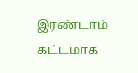இரண்டாம் கட்டமாக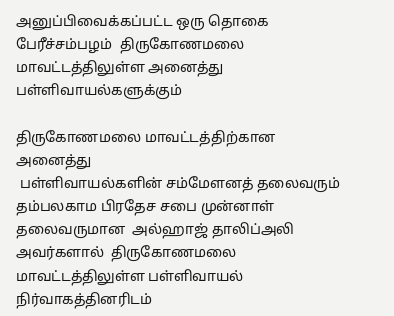அனுப்பிவைக்கப்பட்ட ஒரு தொகை பேரீச்சம்பழம்  திருகோணமலை மாவட்டத்திலுள்ள அனைத்து பள்ளிவாயல்களுக்கும்

திருகோணமலை மாவட்டத்திற்கான அனைத்து
 பள்ளிவாயல்களின் சம்மேளனத் தலைவரும் தம்பலகாம பிரதேச சபை முன்னாள் தலைவருமான  அல்ஹாஜ் தாலிப்அலி அவர்களால்  திருகோணமலை மாவட்டத்திலுள்ள பள்ளிவாயல் நிர்வாகத்தினரிடம்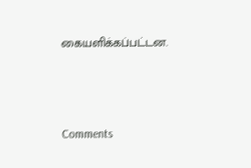கையளிக்கப்பட்டன.



Comments